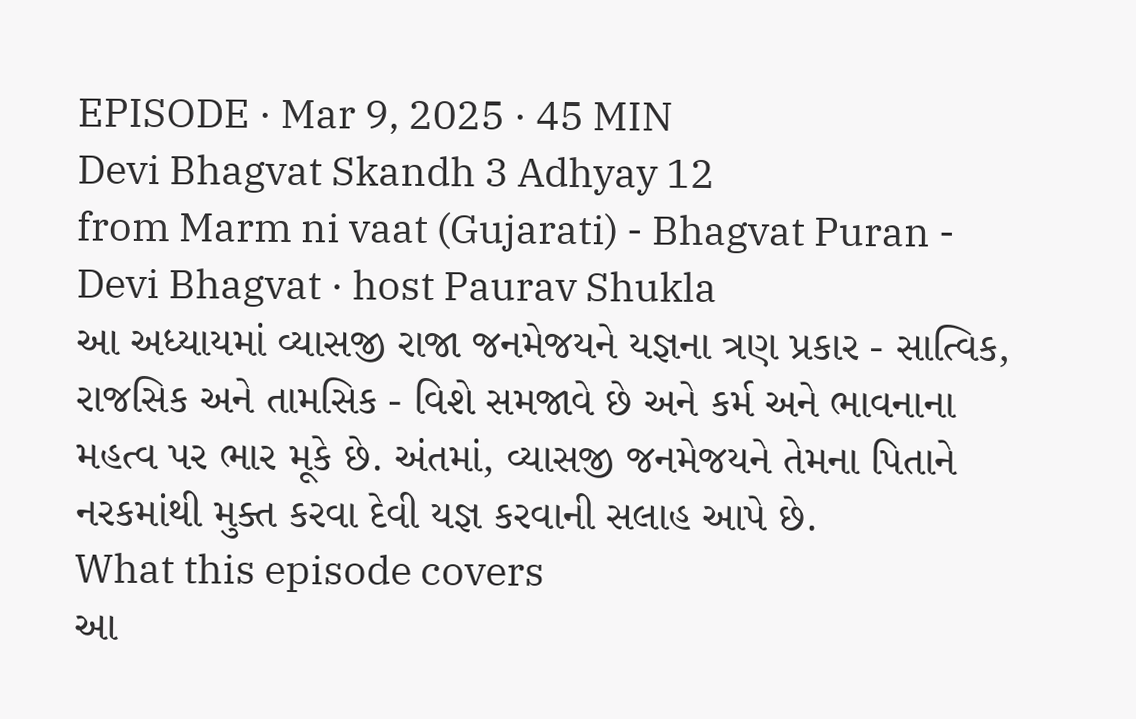EPISODE · Mar 9, 2025 · 45 MIN
Devi Bhagvat Skandh 3 Adhyay 12
from Marm ni vaat (Gujarati) - Bhagvat Puran - Devi Bhagvat · host Paurav Shukla
આ અધ્યાયમાં વ્યાસજી રાજા જનમેજયને યજ્ઞના ત્રણ પ્રકાર - સાત્વિક, રાજસિક અને તામસિક - વિશે સમજાવે છે અને કર્મ અને ભાવનાના મહત્વ પર ભાર મૂકે છે. અંતમાં, વ્યાસજી જનમેજયને તેમના પિતાને નરકમાંથી મુક્ત કરવા દેવી યજ્ઞ કરવાની સલાહ આપે છે.
What this episode covers
આ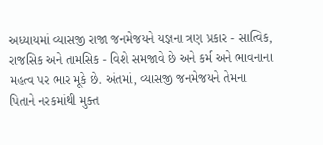અધ્યાયમાં વ્યાસજી રાજા જનમેજયને યજ્ઞના ત્રણ પ્રકાર - સાત્વિક, રાજસિક અને તામસિક - વિશે સમજાવે છે અને કર્મ અને ભાવનાના મહત્વ પર ભાર મૂકે છે. અંતમાં, વ્યાસજી જનમેજયને તેમના પિતાને નરકમાંથી મુક્ત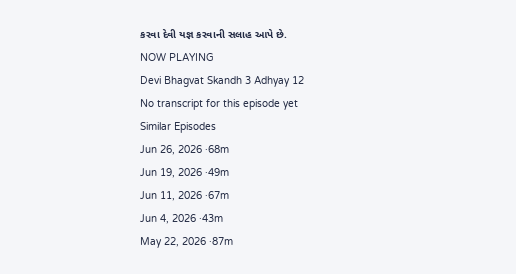કરવા દેવી યજ્ઞ કરવાની સલાહ આપે છે.
NOW PLAYING
Devi Bhagvat Skandh 3 Adhyay 12
No transcript for this episode yet
Similar Episodes
Jun 26, 2026 ·68m
Jun 19, 2026 ·49m
Jun 11, 2026 ·67m
Jun 4, 2026 ·43m
May 22, 2026 ·87m